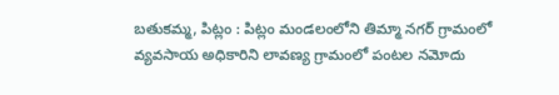బతుకమ్మ, పిట్లం : పిట్లం మండలంలోని తిమ్మా నగర్ గ్రామంలో వ్యవసాయ అధికారిని లావణ్య గ్రామంలో పంటల నమోదు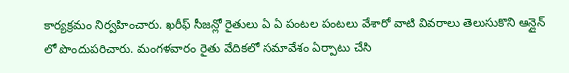కార్యక్రమం నిర్వహించారు. ఖరీఫ్ సీజన్లో రైతులు ఏ ఏ పంటల పంటలు వేశారో వాటి వివరాలు తెలుసుకొని ఆన్లైన్ లో పొందుపరిచారు. మంగళవారం రైతు వేదికలో సమావేశం ఏర్పాటు చేసి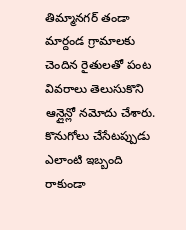తిమ్మానగర్ తండా మార్దండ గ్రామాలకు చెందిన రైతులతో పంట వివరాలు తెలుసుకొని ఆన్లైన్లో నమోదు చేశారు. కొనుగోలు చేసేటప్పుడు ఎలాంటి ఇబ్బంది రాకుండా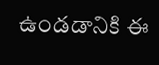ఉండడానికి ఈ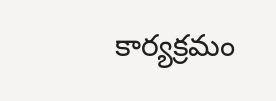కార్యక్రమం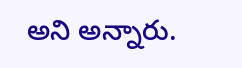అని అన్నారు.